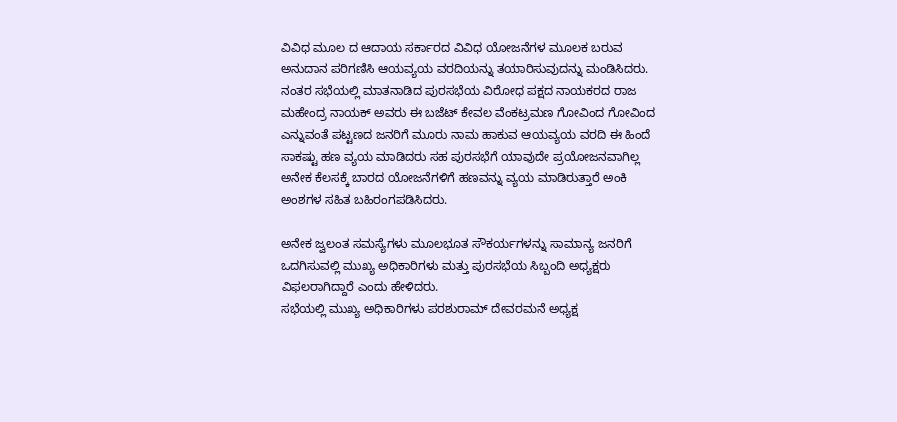ವಿವಿಧ ಮೂಲ ದ ಆದಾಯ ಸರ್ಕಾರದ ವಿವಿಧ ಯೋಜನೆಗಳ ಮೂಲಕ ಬರುವ ಅನುದಾನ ಪರಿಗಣಿಸಿ ಆಯವ್ಯಯ ವರದಿಯನ್ನು ತಯಾರಿಸುವುದನ್ನು ಮಂಡಿಸಿದರು.
ನಂತರ ಸಭೆಯಲ್ಲಿ ಮಾತನಾಡಿದ ಪುರಸಭೆಯ ವಿರೋಧ ಪಕ್ಷದ ನಾಯಕರದ ರಾಜ ಮಹೇಂದ್ರ ನಾಯಕ್ ಅವರು ಈ ಬಜೆಟ್ ಕೇವಲ ವೆಂಕಟ್ರಮಣ ಗೋವಿಂದ ಗೋವಿಂದ ಎನ್ನುವಂತೆ ಪಟ್ಟಣದ ಜನರಿಗೆ ಮೂರು ನಾಮ ಹಾಕುವ ಆಯವ್ಯಯ ವರದಿ ಈ ಹಿಂದೆ ಸಾಕಷ್ಟು ಹಣ ವ್ಯಯ ಮಾಡಿದರು ಸಹ ಪುರಸಭೆಗೆ ಯಾವುದೇ ಪ್ರಯೋಜನವಾಗಿಲ್ಲ ಅನೇಕ ಕೆಲಸಕ್ಕೆ ಬಾರದ ಯೋಜನೆಗಳಿಗೆ ಹಣವನ್ನು ವ್ಯಯ ಮಾಡಿರುತ್ತಾರೆ ಅಂಕಿ ಅಂಶಗಳ ಸಹಿತ ಬಹಿರಂಗಪಡಿಸಿದರು.

ಅನೇಕ ಜ್ವಲಂತ ಸಮಸ್ಯೆಗಳು ಮೂಲಭೂತ ಸೌಕರ್ಯಗಳನ್ನು ಸಾಮಾನ್ಯ ಜನರಿಗೆ ಒದಗಿಸುವಲ್ಲಿ ಮುಖ್ಯ ಅಧಿಕಾರಿಗಳು ಮತ್ತು ಪುರಸಭೆಯ ಸಿಬ್ಬಂದಿ ಅಧ್ಯಕ್ಷರು ವಿಫಲರಾಗಿದ್ದಾರೆ ಎಂದು ಹೇಳಿದರು.
ಸಭೆಯಲ್ಲಿ ಮುಖ್ಯ ಅಧಿಕಾರಿಗಳು ಪರಶುರಾಮ್ ದೇವರಮನೆ ಅಧ್ಯಕ್ಷ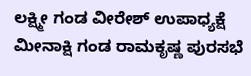ಲಕ್ಷ್ಮೀ ಗಂಡ ವೀರೇಶ್ ಉಪಾಧ್ಯಕ್ಷೆ ಮೀನಾಕ್ಷಿ ಗಂಡ ರಾಮಕೃಷ್ಣ ಪುರಸಭೆ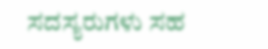ಸದಸ್ಯರುಗಳು ಸಹ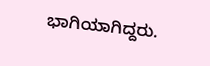ಭಾಗಿಯಾಗಿದ್ದರು.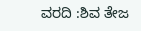ವರದಿ :ಶಿವ ತೇಜ